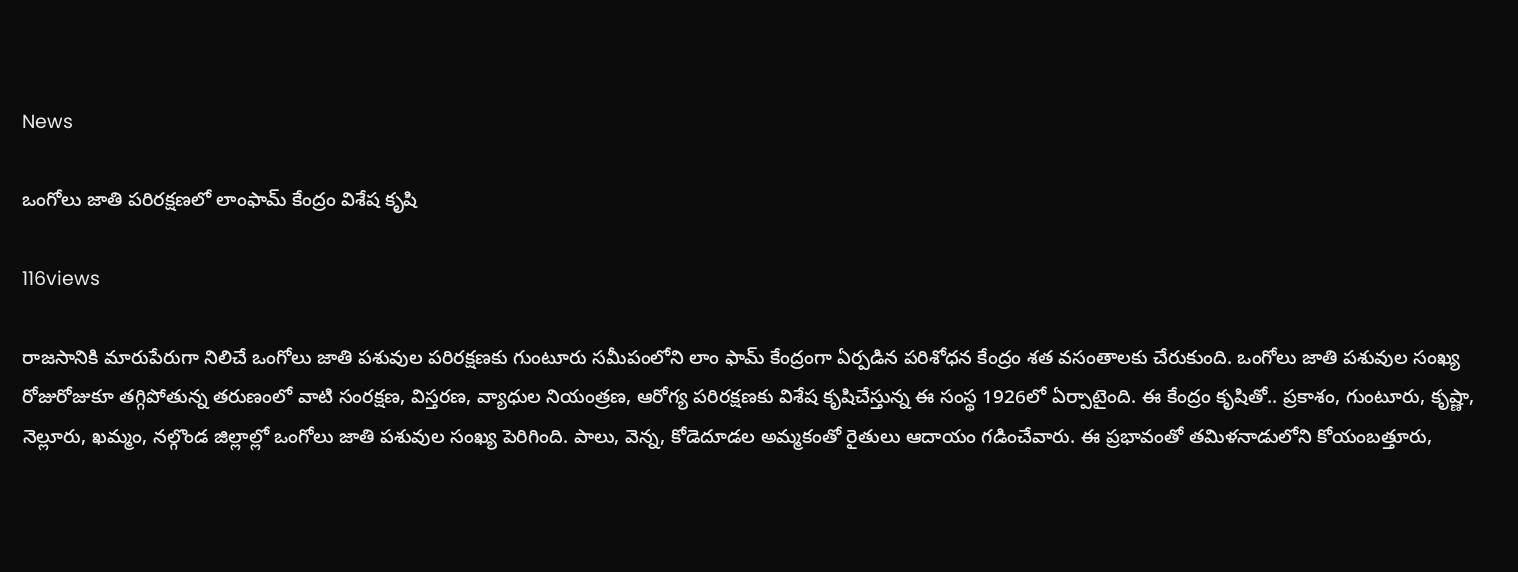News

ఒంగోలు జాతి పరిరక్షణలో లాంఫామ్‌ కేంద్రం విశేష కృషి

116views

రాజసానికి మారుపేరుగా నిలిచే ఒంగోలు జాతి పశువుల పరిరక్షణకు గుంటూరు సమీపంలోని లాం ఫామ్‌ కేంద్రంగా ఏర్పడిన పరిశోధన కేంద్రం శత వసంతాలకు చేరుకుంది. ఒంగోలు జాతి పశువుల సంఖ్య రోజురోజుకూ తగ్గిపోతున్న తరుణంలో వాటి సంరక్షణ, విస్తరణ, వ్యాధుల నియంత్రణ, ఆరోగ్య పరిరక్షణకు విశేష కృషిచేస్తున్న ఈ సంస్థ 1926లో ఏర్పాటైంది. ఈ కేంద్రం కృషితో.. ప్రకాశం, గుంటూరు, కృష్ణా, నెల్లూరు, ఖమ్మం, నల్గొండ జిల్లాల్లో ఒంగోలు జాతి పశువుల సంఖ్య పెరిగింది. పాలు, వెన్న, కోడెదూడల అమ్మకంతో రైతులు ఆదాయం గడించేవారు. ఈ ప్రభావంతో తమిళనాడులోని కోయంబత్తూరు,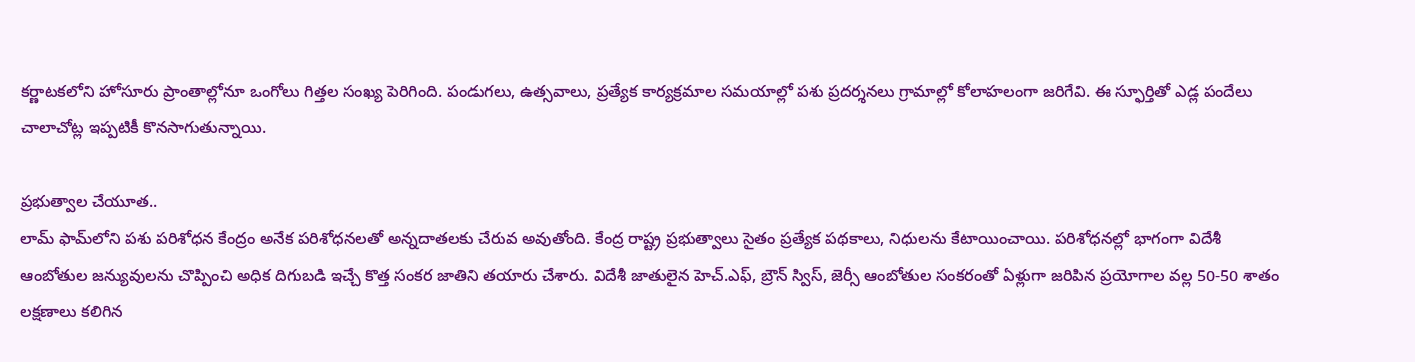కర్ణాటకలోని హోసూరు ప్రాంతాల్లోనూ ఒంగోలు గిత్తల సంఖ్య పెరిగింది. పండుగలు, ఉత్సవాలు, ప్రత్యేక కార్యక్రమాల సమయాల్లో పశు ప్రదర్శనలు గ్రామాల్లో కోలాహలంగా జరిగేవి. ఈ స్ఫూర్తితో ఎడ్ల పందేలు చాలాచోట్ల ఇప్పటికీ కొనసాగుతున్నాయి.

ప్రభుత్వాల చేయూత..
లామ్‌ ఫామ్‌లోని పశు పరిశోధన కేంద్రం అనేక పరిశోధనలతో అన్నదాతలకు చేరువ అవుతోంది. కేంద్ర రాష్ట్ర ప్రభుత్వాలు సైతం ప్రత్యేక పథకాలు, నిధులను కేటాయించాయి. పరిశోధనల్లో భాగంగా విదేశీ ఆంబోతుల జన్యువులను చొప్పించి అధిక దిగుబడి ఇచ్చే కొత్త సంకర జాతిని తయారు చేశారు. విదేశీ జాతులైన హెచ్‌.ఎఫ్, బ్రౌన్‌ స్విస్, జెర్సీ ఆంబోతుల సంకరంతో ఏళ్లుగా జరిపిన ప్రయోగాల వల్ల 50-50 శాతం లక్షణాలు కలిగిన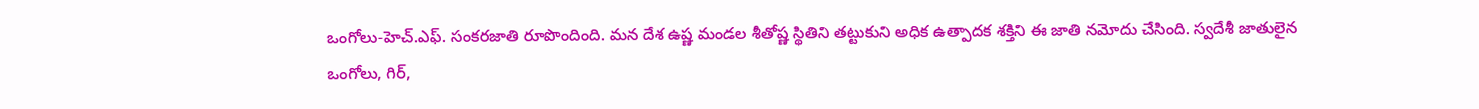ఒంగోలు-హెచ్‌.ఎఫ్‌. సంకరజాతి రూపొందింది. మన దేశ ఉష్ణ మండల శీతోష్ణ స్థితిని తట్టుకుని అధిక ఉత్పాదక శక్తిని ఈ జాతి నమోదు చేసింది. స్వదేశీ జాతులైన ఒంగోలు, గిర్,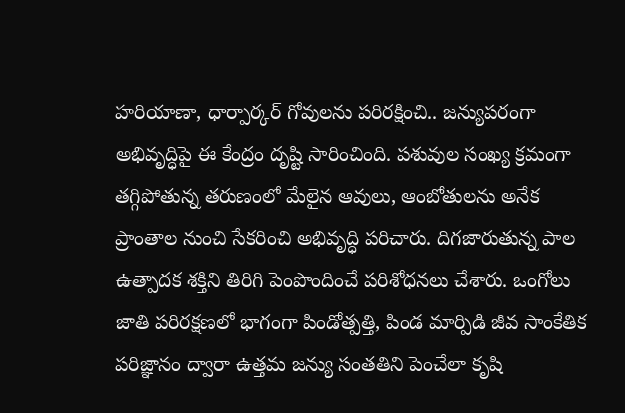హరియాణా, ధార్పార్కర్‌ గోవులను పరిరక్షించి.. జన్యుపరంగా అభివృద్ధిపై ఈ కేంద్రం దృష్టి సారించింది. పశువుల సంఖ్య క్రమంగా తగ్గిపోతున్న తరుణంలో మేలైన ఆవులు, ఆంబోతులను అనేక ప్రాంతాల నుంచి సేకరించి అభివృద్ధి పరిచారు. దిగజారుతున్న పాల ఉత్పాదక శక్తిని తిరిగి పెంపొందించే పరిశోధనలు చేశారు. ఒంగోలు జాతి పరిరక్షణలో భాగంగా పిండోత్పత్తి, పిండ మార్పిడి జీవ సాంకేతిక పరిజ్ఞానం ద్వారా ఉత్తమ జన్యు సంతతిని పెంచేలా కృషి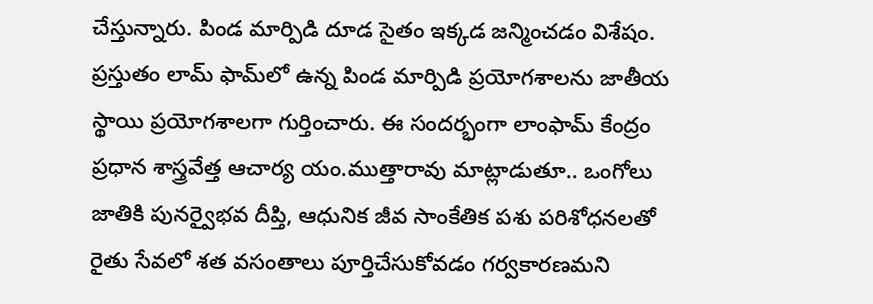చేస్తున్నారు. పిండ మార్పిడి దూడ సైతం ఇక్కడ జన్మించడం విశేషం. ప్రస్తుతం లామ్‌ ఫామ్‌లో ఉన్న పిండ మార్పిడి ప్రయోగశాలను జాతీయ స్థాయి ప్రయోగశాలగా గుర్తించారు. ఈ సందర్భంగా లాంఫామ్‌ కేంద్రం ప్రధాన శాస్త్రవేత్త ఆచార్య యం.ముత్తారావు మాట్లాడుతూ.. ఒంగోలు జాతికి పునర్వైభవ దీప్తి, ఆధునిక జీవ సాంకేతిక పశు పరిశోధనలతో రైతు సేవలో శత వసంతాలు పూర్తిచేసుకోవడం గర్వకారణమని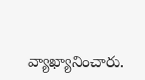వ్యాఖ్యానించారు.